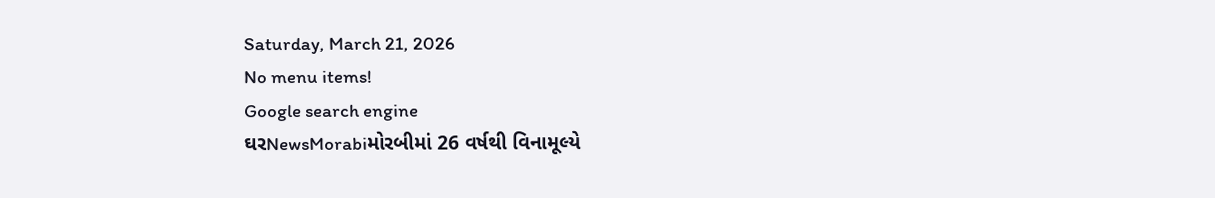Saturday, March 21, 2026
No menu items!
Google search engine
ઘરNewsMorabiમોરબીમાં 26 વર્ષથી વિનામૂલ્યે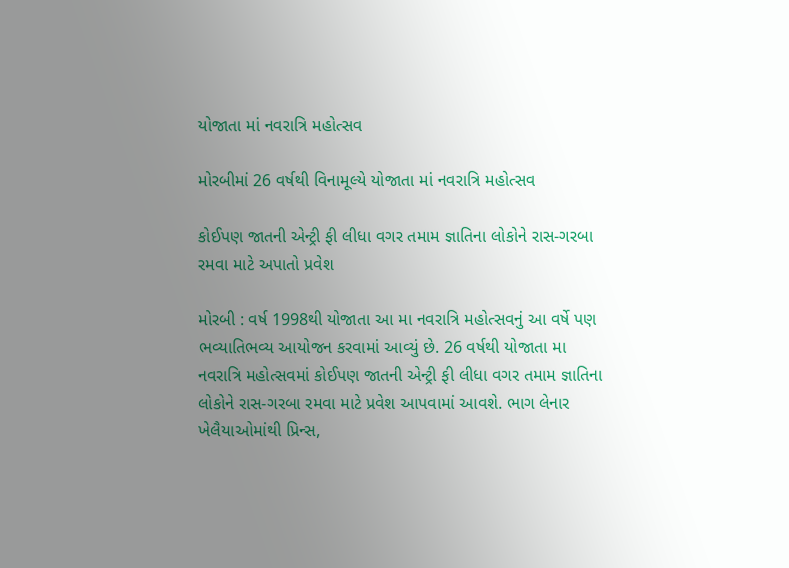યોજાતા માં નવરાત્રિ મહોત્સવ

મોરબીમાં 26 વર્ષથી વિનામૂલ્યે યોજાતા માં નવરાત્રિ મહોત્સવ

કોઈપણ જાતની એન્ટ્રી ફી લીધા વગર તમામ જ્ઞાતિના લોકોને રાસ-ગરબા રમવા માટે અપાતો પ્રવેશ

મોરબી : વર્ષ 1998થી યોજાતા આ મા નવરાત્રિ મહોત્સવનું આ વર્ષે પણ ભવ્યાતિભવ્ય આયોજન કરવામાં આવ્યું છે. 26 વર્ષથી યોજાતા મા નવરાત્રિ મહોત્સવમાં કોઈપણ જાતની એન્ટ્રી ફી લીધા વગર તમામ જ્ઞાતિના લોકોને રાસ-ગરબા રમવા માટે પ્રવેશ આપવામાં આવશે. ભાગ લેનાર ખેલૈયાઓમાંથી પ્રિન્સ,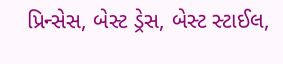પ્રિન્સેસ, બેસ્ટ ડ્રેસ, બેસ્ટ સ્ટાઈલ,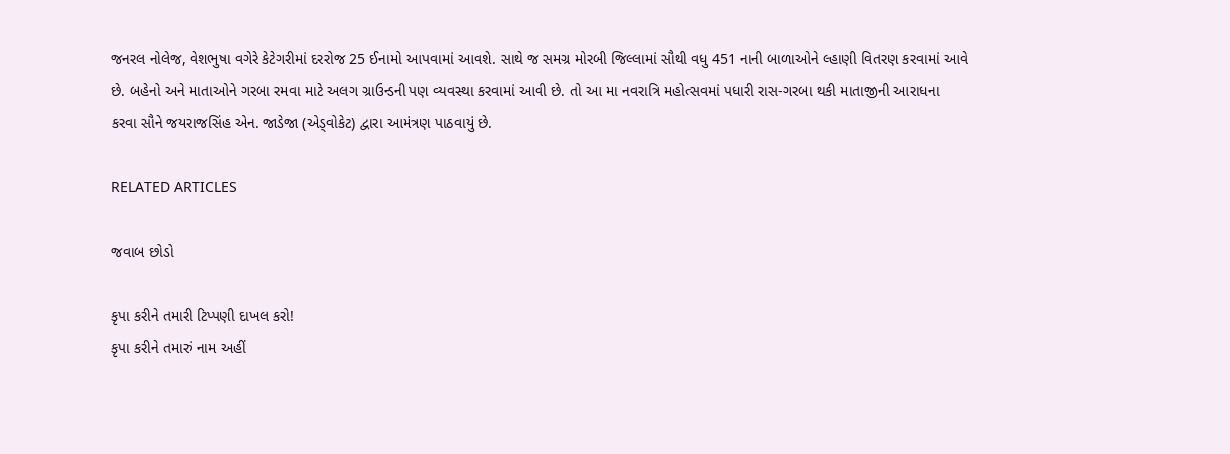જનરલ નોલેજ, વેશભુષા વગેરે કેટેગરીમાં દરરોજ 25 ઈનામો આપવામાં આવશે. સાથે જ સમગ્ર મોરબી જિલ્લામાં સૌથી વધુ 451 નાની બાળાઓને લ્હાણી વિતરણ કરવામાં આવે છે. બહેનો અને માતાઓને ગરબા રમવા માટે અલગ ગ્રાઉન્ડની પણ વ્યવસ્થા કરવામાં આવી છે. તો આ મા નવરાત્રિ મહોત્સવમાં પધારી રાસ-ગરબા થકી માતાજીની આરાધના કરવા સૌને જયરાજસિંહ એન. જાડેજા (એડ્વોકેટ) દ્વારા આમંત્રણ પાઠવાયું છે.

RELATED ARTICLES

જવાબ છોડો

કૃપા કરીને તમારી ટિપ્પણી દાખલ કરો!
કૃપા કરીને તમારું નામ અહીં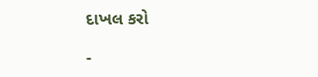દાખલ કરો

-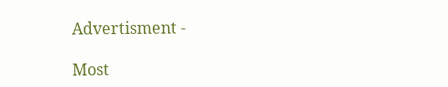Advertisment -

Most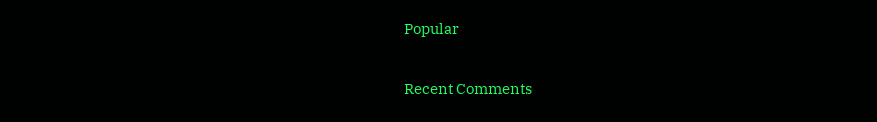Popular

Recent Comments